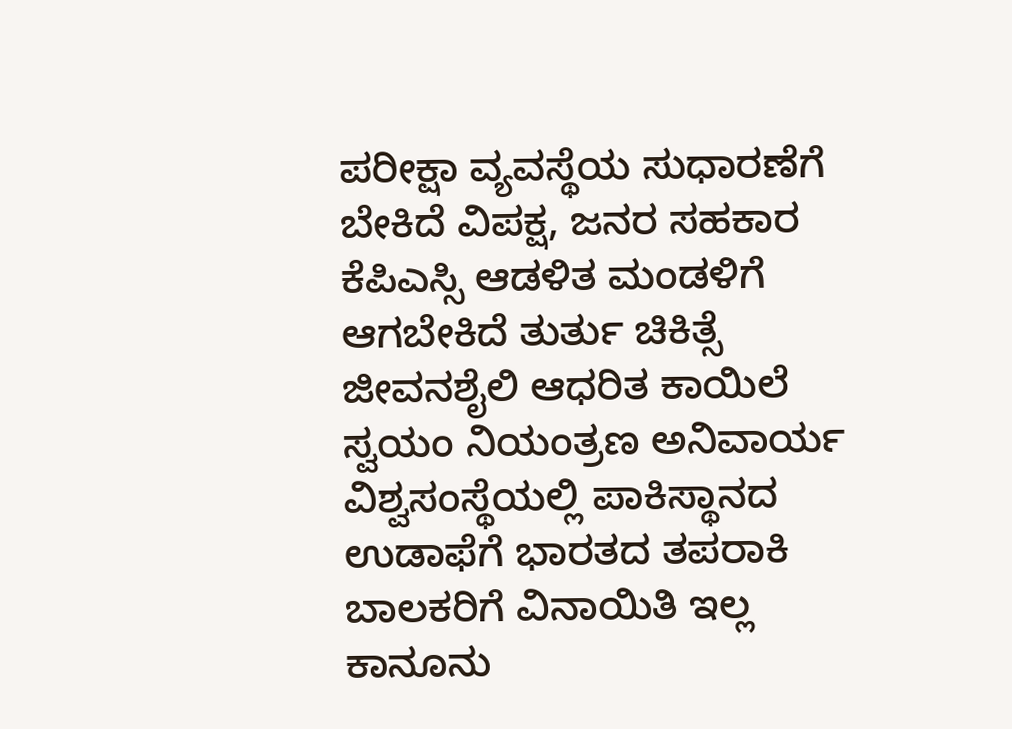ಪರೀಕ್ಷಾ ವ್ಯವಸ್ಥೆಯ ಸುಧಾರಣೆಗೆ ಬೇಕಿದೆ ವಿಪಕ್ಷ, ಜನರ ಸಹಕಾರ
ಕೆಪಿಎಸ್ಸಿ ಆಡಳಿತ ಮಂಡಳಿಗೆ ಆಗಬೇಕಿದೆ ತುರ್ತು ಚಿಕಿತ್ಸೆ
ಜೀವನಶೈಲಿ ಆಧರಿತ ಕಾಯಿಲೆ ಸ್ವಯಂ ನಿಯಂತ್ರಣ ಅನಿವಾರ್ಯ
ವಿಶ್ವಸಂಸ್ಥೆಯಲ್ಲಿ ಪಾಕಿಸ್ಥಾನದ ಉಡಾಫೆಗೆ ಭಾರತದ ತಪರಾಕಿ
ಬಾಲಕರಿಗೆ ವಿನಾಯಿತಿ ಇಲ್ಲ ಕಾನೂನು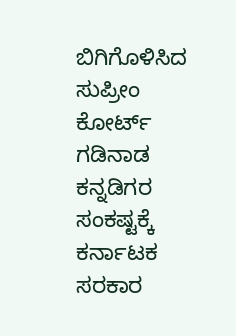ಬಿಗಿಗೊಳಿಸಿದ ಸುಪ್ರೀಂ ಕೋರ್ಟ್
ಗಡಿನಾಡ ಕನ್ನಡಿಗರ ಸಂಕಷ್ಟಕ್ಕೆ ಕರ್ನಾಟಕ ಸರಕಾರ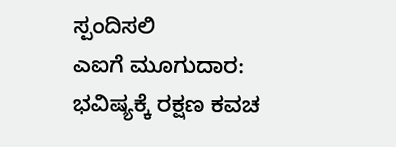ಸ್ಪಂದಿಸಲಿ
ಎಐಗೆ ಮೂಗುದಾರ: ಭವಿಷ್ಯಕ್ಕೆ ರಕ್ಷಣ ಕವಚ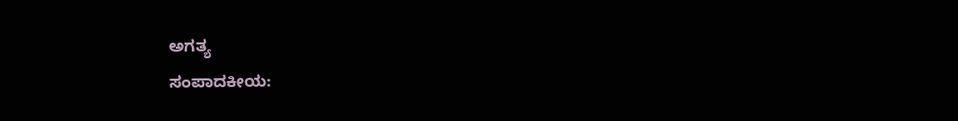ಅಗತ್ಯ
ಸಂಪಾದಕೀಯ: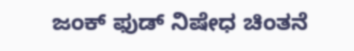ಜಂಕ್ ಫುಡ್ ನಿಷೇಧ ಚಿಂತನೆ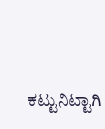ಕಟ್ಟುನಿಟ್ಟಾಗಿ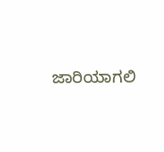ಜಾರಿಯಾಗಲಿ